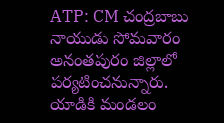ATP: CM చంద్రబాబు నాయుడు సోమవారం అనంతపురం జిల్లాలో పర్యటించనున్నారు. యాడికి మండలం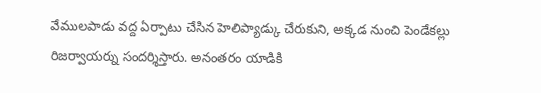వేములపాడు వద్ద ఏర్పాటు చేసిన హెలిప్యాడ్కు చేరుకుని, అక్కడ నుంచి పెండేకల్లు రిజర్వాయర్ను సందర్శిస్తారు. అనంతరం యాడికి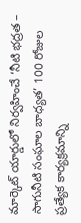మార్కెట్ యార్డులో నిర్వహించే ‘నీటి భద్రత – సాగునీటి సంఘాల బాధ్యత’ 100 రోజుల ప్రత్యేక కార్యక్రమాన్ని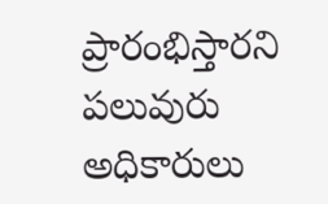ప్రారంభిస్తారని పలువురు అధికారులు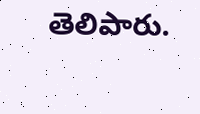తెలిపారు.